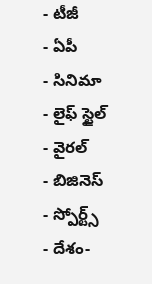- టీజీ
- ఏపీ
- సినిమా
- లైఫ్ స్టైల్
- వైరల్
- బిజినెస్
- స్పోర్ట్స్
- దేశం-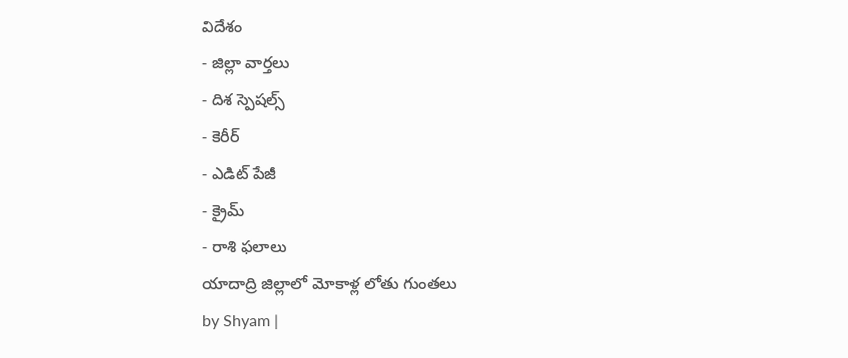విదేశం
- జిల్లా వార్తలు
- దిశ స్పెషల్స్
- కెరీర్
- ఎడిట్ పేజీ
- క్రైమ్
- రాశి ఫలాలు
యాదాద్రి జిల్లాలో మోకాళ్ల లోతు గుంతలు
by Shyam |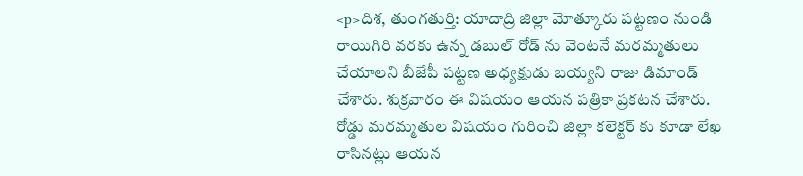<p>దిశ, తుంగతుర్తి: యాదాద్రి జిల్లా మోత్కూరు పట్టణం నుండి రాయిగిరి వరకు ఉన్న డబుల్ రోడ్ ను వెంటనే మరమ్మతులు చేయాలని బీజేపీ పట్టణ అధ్యక్షుడు బయ్యని రాజు డిమాండ్ చేశారు. శుక్రవారం ఈ విషయం ఆయన పత్రికా ప్రకటన చేశారు. రోడ్డు మరమ్మతుల విషయం గురించి జిల్లా కలెక్టర్ కు కూడా లేఖ రాసినట్లు ఆయన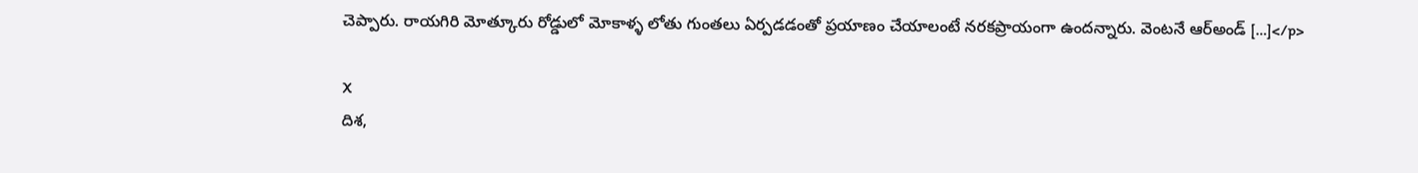చెప్పారు. రాయగిరి మోత్కూరు రోడ్డులో మోకాళ్ళ లోతు గుంతలు ఏర్పడడంతో ప్రయాణం చేయాలంటే నరకప్రాయంగా ఉందన్నారు. వెంటనే ఆర్అండ్ […]</p>

X
దిశ,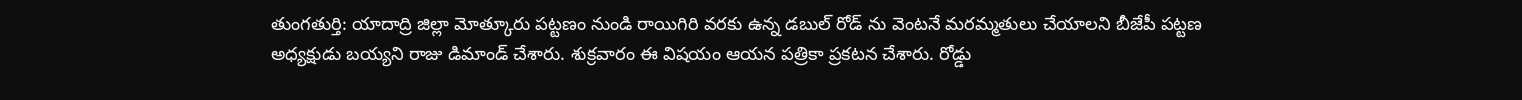తుంగతుర్తి: యాదాద్రి జిల్లా మోత్కూరు పట్టణం నుండి రాయిగిరి వరకు ఉన్న డబుల్ రోడ్ ను వెంటనే మరమ్మతులు చేయాలని బీజేపీ పట్టణ అధ్యక్షుడు బయ్యని రాజు డిమాండ్ చేశారు. శుక్రవారం ఈ విషయం ఆయన పత్రికా ప్రకటన చేశారు. రోడ్డు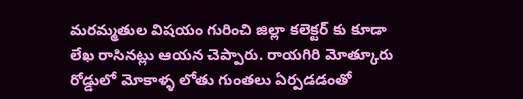మరమ్మతుల విషయం గురించి జిల్లా కలెక్టర్ కు కూడా లేఖ రాసినట్లు ఆయన చెప్పారు. రాయగిరి మోత్కూరు రోడ్డులో మోకాళ్ళ లోతు గుంతలు ఏర్పడడంతో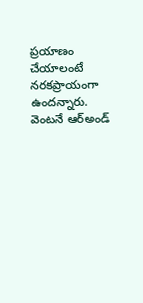ప్రయాణం చేయాలంటే నరకప్రాయంగా ఉందన్నారు. వెంటనే ఆర్అండ్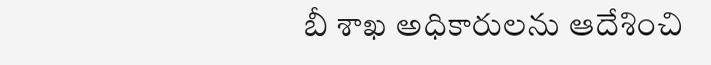బీ శాఖ అధికారులను ఆదేశించి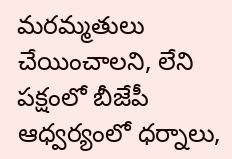మరమ్మతులు చేయించాలని, లేని పక్షంలో బీజేపీ ఆధ్వర్యంలో ధర్నాలు,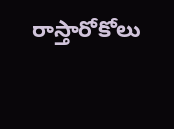రాస్తారోకోలు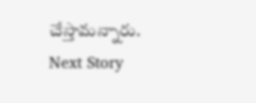చేస్తామన్నారు.
Next Story